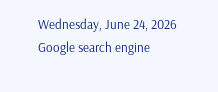Wednesday, June 24, 2026
Google search engine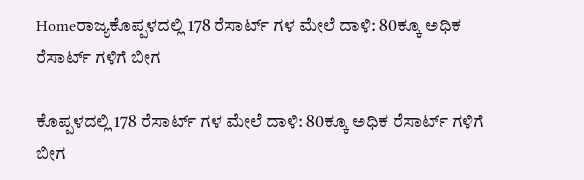Homeರಾಜ್ಯಕೊಪ್ಪಳದಲ್ಲಿ 178 ರೆಸಾರ್ಟ್‌ ಗಳ ಮೇಲೆ ದಾಳಿ: 80ಕ್ಕೂ ಅಧಿಕ ರೆಸಾರ್ಟ್‌ ಗಳಿಗೆ ಬೀಗ

ಕೊಪ್ಪಳದಲ್ಲಿ 178 ರೆಸಾರ್ಟ್‌ ಗಳ ಮೇಲೆ ದಾಳಿ: 80ಕ್ಕೂ ಅಧಿಕ ರೆಸಾರ್ಟ್‌ ಗಳಿಗೆ ಬೀಗ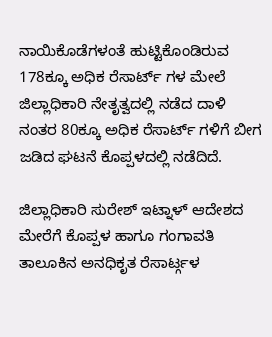ನಾಯಿಕೊಡೆಗಳಂತೆ ಹುಟ್ಟಿಕೊಂಡಿರುವ 178ಕ್ಕೂ ಅಧಿಕ ರೆಸಾರ್ಟ್‌ ಗಳ ಮೇಲೆ ಜಿಲ್ಲಾಧಿಕಾರಿ ನೇತೃತ್ವದಲ್ಲಿ ನಡೆದ ದಾಳಿ ನಂತರ 80ಕ್ಕೂ ಅಧಿಕ ರೆಸಾರ್ಟ್‌ ಗಳಿಗೆ ಬೀಗ ಜಡಿದ ಘಟನೆ ಕೊಪ್ಪಳದಲ್ಲಿ ನಡೆದಿದೆ.

ಜಿಲ್ಲಾಧಿಕಾರಿ ಸುರೇಶ್‌ ಇಟ್ನಾಳ್‌ ಆದೇಶದ ಮೇರೆಗೆ ಕೊಪ್ಪಳ ಹಾಗೂ ಗಂಗಾವತಿ ತಾಲೂಕಿನ ಅನಧಿಕೃತ ರೆಸಾರ್ಟ್ಗಳ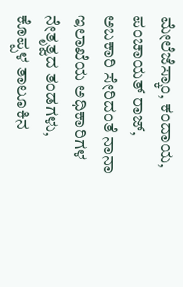ಮೇಲೆಜೆಸ್ಕಾಂ, ಕಂದಾಯ, ಪಂಚಾಯತ್ ರಾಜ್, ಅಬಕಾರಿ ಸೇರಿದಂತೆ ನಾನಾ ಇಲಾಖೆಯ ಅಧಿಕಾರಿಗಳ ನೇತೃತ್ವದ ತಂಡಗಳು, ಕೊಪ್ಪಳ ತಾಲೂಕಿನ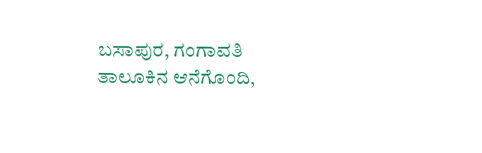ಬಸಾಪುರ, ಗಂಗಾವತಿ ತಾಲೂಕಿನ ಆನೆಗೊಂದಿ,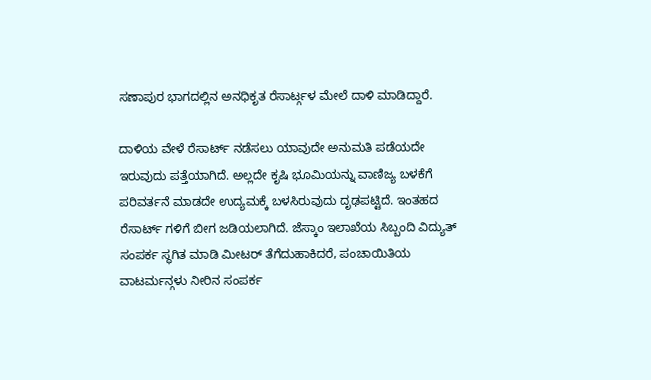ಸಣಾಪುರ ಭಾಗದಲ್ಲಿನ ಅನಧಿಕೃತ ರೆಸಾರ್ಟ್ಗಳ ಮೇಲೆ ದಾಳಿ ಮಾಡಿದ್ದಾರೆ.

ದಾಳಿಯ ವೇಳೆ ರೆಸಾರ್ಟ್‌ ನಡೆಸಲು ಯಾವುದೇ ಅನುಮತಿ ಪಡೆಯದೇ ಇರುವುದು ಪತ್ತೆಯಾಗಿದೆ. ಅಲ್ಲದೇ ಕೃಷಿ ಭೂಮಿಯನ್ನು ವಾಣಿಜ್ಯ ಬಳಕೆಗೆ ಪರಿವರ್ತನೆ ಮಾಡದೇ ಉದ್ಯಮಕ್ಕೆ ಬಳಸಿರುವುದು ದೃಢಪಟ್ಟಿದೆ. ಇಂತಹದ ರೆಸಾರ್ಟ್‌ ಗಳಿಗೆ ಬೀಗ ಜಡಿಯಲಾಗಿದೆ. ಜೆಸ್ಕಾಂ ಇಲಾಖೆಯ ಸಿಬ್ಬಂದಿ ವಿದ್ಯುತ್ ಸಂಪರ್ಕ ಸ್ಥಗಿತ ಮಾಡಿ ಮೀಟರ್ ತೆಗೆದುಹಾಕಿದರೆ, ಪಂಚಾಯಿತಿಯ ವಾಟರ್ಮನ್ಗಳು ನೀರಿನ ಸಂಪರ್ಕ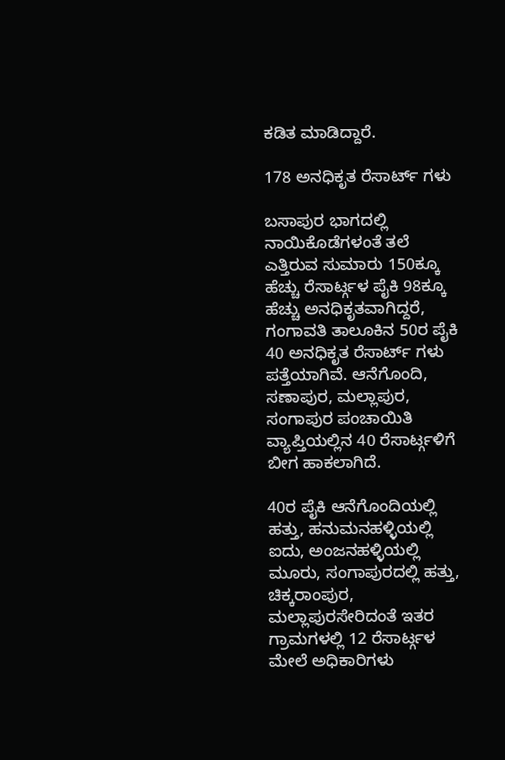ಕಡಿತ ಮಾಡಿದ್ದಾರೆ.

178 ಅನಧಿಕೃತ ರೆಸಾರ್ಟ್‌ ಗಳು

ಬಸಾಪುರ ಭಾಗದಲ್ಲಿ ನಾಯಿಕೊಡೆಗಳಂತೆ ತಲೆ ಎತ್ತಿರುವ ಸುಮಾರು 150ಕ್ಕೂ ಹೆಚ್ಚು ರೆಸಾರ್ಟ್ಗಳ ಪೈಕಿ 98ಕ್ಕೂ ಹೆಚ್ಚು ಅನಧಿಕೃತವಾಗಿದ್ದರೆ, ಗಂಗಾವತಿ ತಾಲೂಕಿನ 50ರ ಪೈಕಿ 40 ಅನಧಿಕೃತ ರೆಸಾರ್ಟ್‌ ಗಳು ಪತ್ತೆಯಾಗಿವೆ. ಆನೆಗೊಂದಿ, ಸಣಾಪುರ, ಮಲ್ಲಾಪುರ, ಸಂಗಾಪುರ ಪಂಚಾಯಿತಿ ವ್ಯಾಪ್ತಿಯಲ್ಲಿನ 40 ರೆಸಾರ್ಟ್ಗಳಿಗೆ ಬೀಗ ಹಾಕಲಾಗಿದೆ.

40ರ ಪೈಕಿ ಆನೆಗೊಂದಿಯಲ್ಲಿ ಹತ್ತು, ಹನುಮನಹಳ್ಳಿಯಲ್ಲಿ ಐದು, ಅಂಜನಹಳ್ಳಿಯಲ್ಲಿ ಮೂರು, ಸಂಗಾಪುರದಲ್ಲಿ ಹತ್ತು, ಚಿಕ್ಕರಾಂಪುರ, ಮಲ್ಲಾಪುರಸೇರಿದಂತೆ ಇತರ ಗ್ರಾಮಗಳಲ್ಲಿ 12 ರೆಸಾರ್ಟ್ಗಳ ಮೇಲೆ ಅಧಿಕಾರಿಗಳು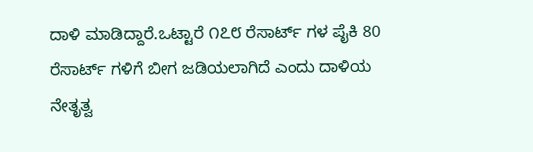ದಾಳಿ ಮಾಡಿದ್ದಾರೆ.ಒಟ್ಟಾರೆ ೧೭೮ ರೆಸಾರ್ಟ್‌ ಗಳ ಪೈಕಿ 80 ರೆಸಾರ್ಟ್‌ ಗಳಿಗೆ ಬೀಗ ಜಡಿಯಲಾಗಿದೆ ಎಂದು ದಾಳಿಯ ನೇತೃತ್ವ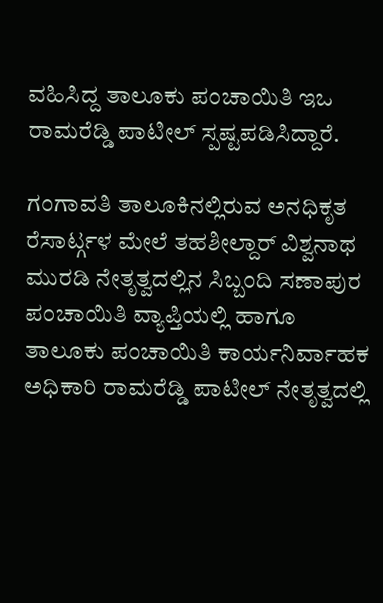ವಹಿಸಿದ್ದ ತಾಲೂಕು ಪಂಚಾಯಿತಿ ಇಒ ರಾಮರೆಡ್ಡಿ ಪಾಟೀಲ್ ಸ್ಪಷ್ಟಪಡಿಸಿದ್ದಾರೆ.

ಗಂಗಾವತಿ ತಾಲೂಕಿನಲ್ಲಿರುವ ಅನಧಿಕೃತ ರೆಸಾರ್ಟ್ಗಳ ಮೇಲೆ ತಹಶೀಲ್ದಾರ್ ವಿಶ್ವನಾಥ ಮುರಡಿ ನೇತೃತ್ವದಲ್ಲಿನ ಸಿಬ್ಬಂದಿ ಸಣಾಪುರ ಪಂಚಾಯಿತಿ ವ್ಯಾಪ್ತಿಯಲ್ಲಿ ಹಾಗೂ ತಾಲೂಕು ಪಂಚಾಯಿತಿ ಕಾರ್ಯನಿರ್ವಾಹಕ ಅಧಿಕಾರಿ ರಾಮರೆಡ್ಡಿ ಪಾಟೀಲ್ ನೇತೃತ್ವದಲ್ಲಿ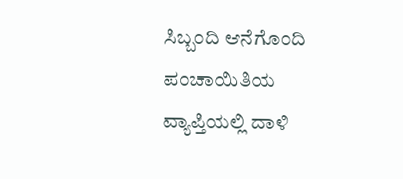ಸಿಬ್ಬಂದಿ ಆನೆಗೊಂದಿ ಪಂಚಾಯಿತಿಯ ವ್ಯಾಪ್ತಿಯಲ್ಲಿ ದಾಳಿ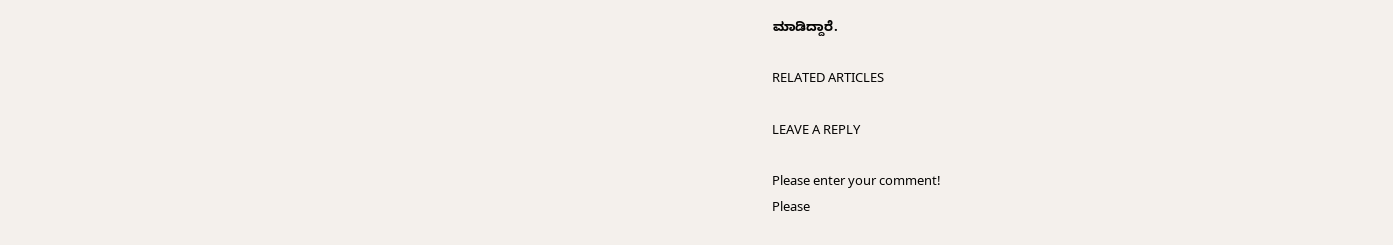ಮಾಡಿದ್ದಾರೆ.

RELATED ARTICLES

LEAVE A REPLY

Please enter your comment!
Please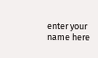enter your name here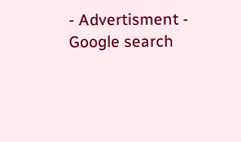- Advertisment -
Google search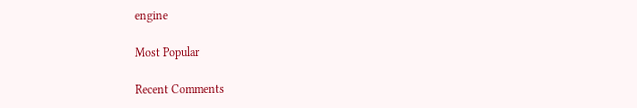engine

Most Popular

Recent Comments